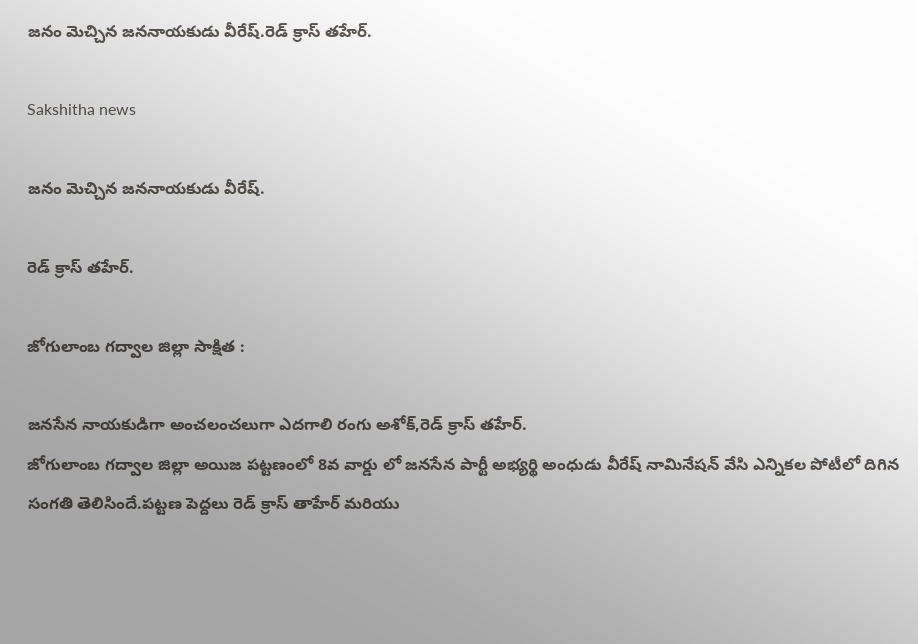జనం మెచ్చిన జననాయకుడు వీరేష్.రెడ్ క్రాస్ తహేర్.

Sakshitha news

జనం మెచ్చిన జననాయకుడు వీరేష్.

రెడ్ క్రాస్ తహేర్.

జోగులాంబ గద్వాల జిల్లా సాక్షిత :

జనసేన నాయకుడిగా అంచలంచలుగా ఎదగాలి రంగు అశోక్,రెడ్ క్రాస్ తహేర్.
జోగులాంబ గద్వాల జిల్లా అయిజ పట్టణంలో 8వ వార్డు లో జనసేన పార్టీ అభ్యర్థి అంధుడు వీరేష్ నామినేషన్ వేసి ఎన్నికల పోటీలో దిగిన సంగతి తెలిసిందే.పట్టణ పెద్దలు రెడ్ క్రాస్ తాహేర్ మరియు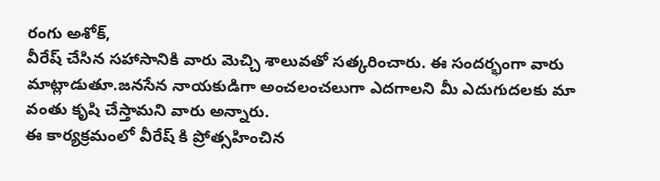రంగు అశోక్,
వీరేష్ చేసిన సహాసానికి వారు మెచ్చి శాలువతో సత్కరించారు. ఈ సందర్భంగా వారు మాట్లాడుతూ.జనసేన నాయకుడిగా అంచలంచలుగా ఎదగాలని మీ ఎదుగుదలకు మా వంతు కృషి చేస్తామని వారు అన్నారు.
ఈ కార్యక్రమంలో వీరేష్ కి ప్రోత్సహించిన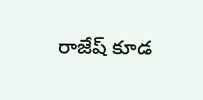రాజేష్ కూడ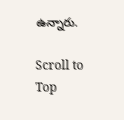ఉన్నారు.

Scroll to Top